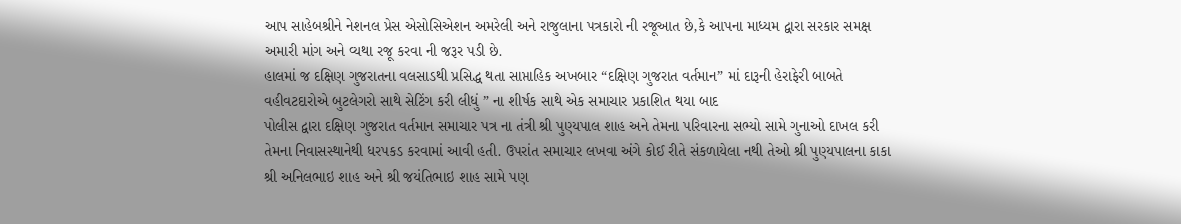આપ સાહેબશ્રીને નેશનલ પ્રેસ એસોસિએશન અમરેલી અને રાજુલાના પત્રકારો ની રજૂઆત છે,કે આપના માધ્યમ દ્વારા સરકાર સમક્ષ અમારી માંગ અને વ્યથા રજૂ કરવા ની જરૂર પડી છે.
હાલમાં જ દક્ષિણ ગુજરાતના વલસાડથી પ્રસિદ્ધ થતા સાપ્તાહિક અખબાર “દક્ષિણ ગુજરાત વર્તમાન” માં દારૂની હેરાફેરી બાબતે વહીવટદારોએ બુટલેગરો સાથે સેટિંગ કરી લીધું ” ના શીર્ષક સાથે એક સમાચાર પ્રકાશિત થયા બાદ
પોલીસ દ્વારા દક્ષિણ ગુજરાત વર્તમાન સમાચાર પત્ર ના તંત્રી શ્રી પુણ્યપાલ શાહ અને તેમના પરિવારના સભ્યો સામે ગુનાઓ દાખલ કરી તેમના નિવાસસ્થાનેથી ધરપકડ કરવામાં આવી હતી. ઉપરાંત સમાચાર લખવા અંગે કોઈ રીતે સંકળાયેલા નથી તેઓ શ્રી પુણ્યપાલના કાકા શ્રી અનિલભાઇ શાહ અને શ્રી જયંતિભાઇ શાહ સામે પણ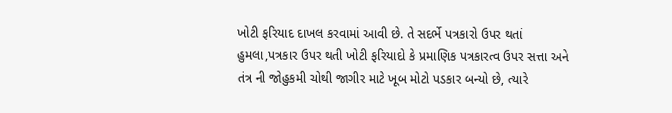ખોટી ફરિયાદ દાખલ કરવામાં આવી છે. તે સદર્ભે પત્રકારો ઉપર થતાં હુમલા,પત્રકાર ઉપર થતી ખોટી ફરિયાદો કે પ્રમાણિક પત્રકારત્વ ઉપર સત્તા અને તંત્ર ની જોહુકમી ચોથી જાગીર માટે ખૂબ મોટો પડકાર બન્યો છે, ત્યારે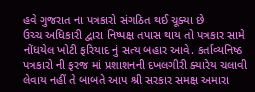હવે ગુજરાત ના પત્રકારો સંગઠિત થઈ ચૂક્યા છે
ઉચ્ચ અધિકારી દ્વારા નિષ્પક્ષ તપાસ થાય તો પત્રકાર સામે નોંધયેલ ખોટી ફરિયાદ નું સત્ય બહાર આવે. કર્તાવ્યનિષ્ઠ પત્રકારો ની ફરજ માં પ્રશાશનની દખલગીરી ક્યારેય ચલાવી લેવાય નહીં તે બાબતે આપ શ્રી સરકાર સમક્ષ અમારા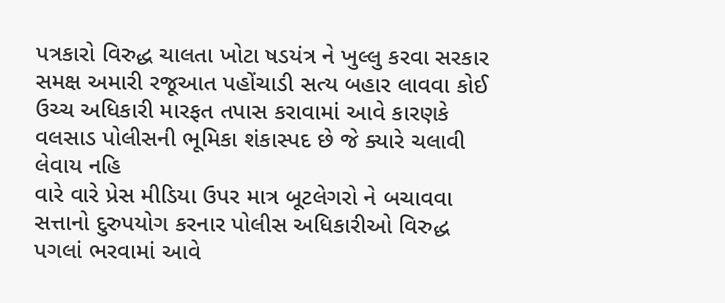પત્રકારો વિરુદ્ધ ચાલતા ખોટા ષડયંત્ર ને ખુલ્લુ કરવા સરકાર સમક્ષ અમારી રજૂઆત પહોંચાડી સત્ય બહાર લાવવા કોઈ ઉચ્ચ અધિકારી મારફત તપાસ કરાવામાં આવે કારણકે વલસાડ પોલીસની ભૂમિકા શંકાસ્પદ છે જે ક્યારે ચલાવી લેવાય નહિ
વારે વારે પ્રેસ મીડિયા ઉપર માત્ર બૂટલેગરો ને બચાવવા સત્તાનો દુરુપયોગ કરનાર પોલીસ અધિકારીઓ વિરુદ્ધ પગલાં ભરવામાં આવે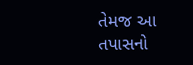તેમજ આ તપાસનો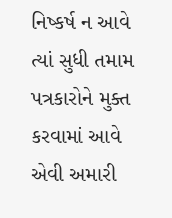નિષ્કર્ષ ન આવે ત્યાં સુધી તમામ પત્રકારોને મુક્ત કરવામાં આવે એવી અમારી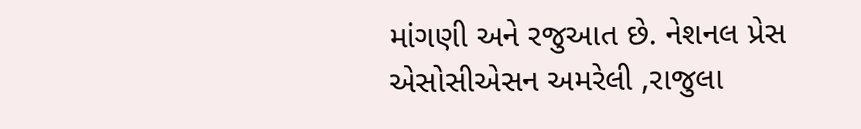માંગણી અને રજુઆત છે. નેશનલ પ્રેસ એસોસીએસન અમરેલી ,રાજુલા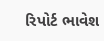રિપોર્ટ ભાવેશ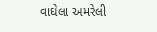વાઘેલા અમરેલી